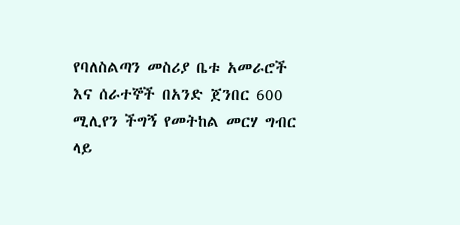የባለስልጣን መስሪያ ቤቱ አመራሮች እና ሰራተኞች በአንድ ጀንበር 600 ሚሊየን ችግኝ የመትከል መርሃ ግብር ላይ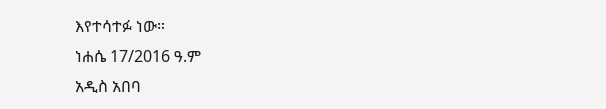እየተሳተፉ ነው።
ነሐሴ 17/2016 ዓ.ም
አዲስ አበባ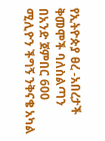የኢትዮጵያ ፀረ -አበረታች ቅመሞች ባለስልጣን በአንድ ጀምበር 600 ሚሊዮን ችግኝ ንቅናቄ አካል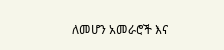ለመሆን አመራሮች እና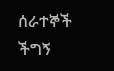ሰራተኞች ችግኝ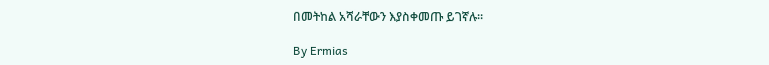በመትከል አሻራቸውን እያስቀመጡ ይገኛሉ።

By Ermias